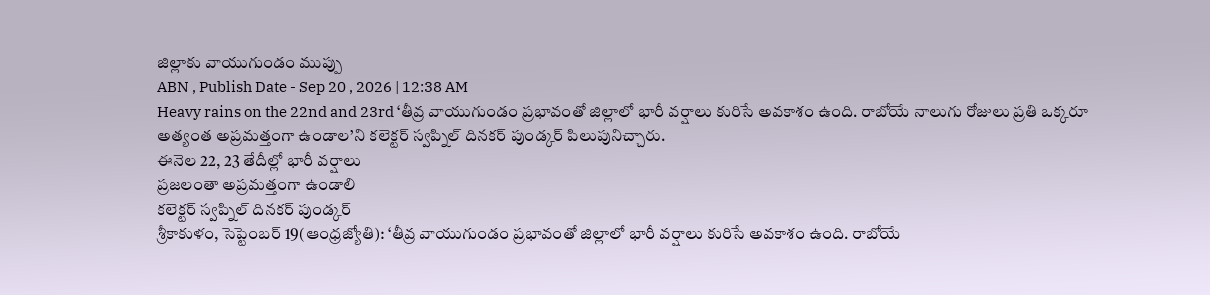జిల్లాకు వాయుగుండం ముప్పు
ABN , Publish Date - Sep 20 , 2026 | 12:38 AM
Heavy rains on the 22nd and 23rd ‘తీవ్ర వాయుగుండం ప్రభావంతో జిల్లాలో భారీ వర్షాలు కురిసే అవకాశం ఉంది. రాబోయే నాలుగు రోజులు ప్రతి ఒక్కరూ అత్యంత అప్రమత్తంగా ఉండాల’ని కలెక్టర్ స్వప్నిల్ దినకర్ పుండ్కర్ పిలుపునిచ్చారు.
ఈనెల 22, 23 తేదీల్లో భారీ వర్షాలు
ప్రజలంతా అప్రమత్తంగా ఉండాలి
కలెక్టర్ స్వప్నిల్ దినకర్ పుండ్కర్
శ్రీకాకుళం, సెప్టెంబర్ 19(ఆంధ్రజ్యోతి): ‘తీవ్ర వాయుగుండం ప్రభావంతో జిల్లాలో భారీ వర్షాలు కురిసే అవకాశం ఉంది. రాబోయే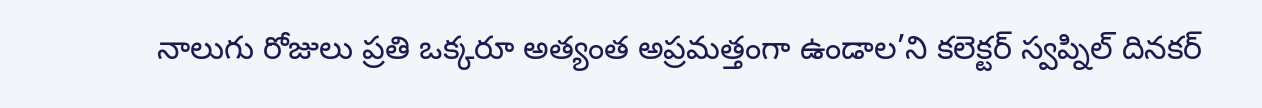నాలుగు రోజులు ప్రతి ఒక్కరూ అత్యంత అప్రమత్తంగా ఉండాల’ని కలెక్టర్ స్వప్నిల్ దినకర్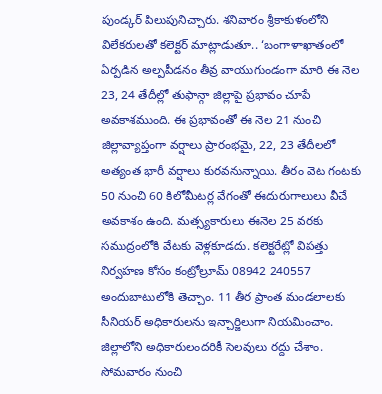పుండ్కర్ పిలుపునిచ్చారు. శనివారం శ్రీకాకుళంలోని విలేకరులతో కలెక్టర్ మాట్లాడుతూ.. ‘బంగాళాఖాతంలో ఏర్పడిన అల్పపీడనం తీవ్ర వాయుగుండంగా మారి ఈ నెల 23, 24 తేదీల్లో తుఫాన్గా జిల్లాపై ప్రభావం చూపే అవకాశముంది. ఈ ప్రభావంతో ఈ నెల 21 నుంచి జిల్లావ్యాప్తంగా వర్షాలు ప్రారంభమై, 22, 23 తేదీలలో అత్యంత భారీ వర్షాలు కురవనున్నాయి. తీరం వెట గంటకు 50 నుంచి 60 కిలోమీటర్ల వేగంతో ఈదురుగాలులు వీచే అవకాశం ఉంది. మత్స్యకారులు ఈనెల 25 వరకు సముద్రంలోకి వేటకు వెళ్లకూడదు. కలెక్టరేట్లో విపత్తు నిర్వహణ కోసం కంట్రోల్రూమ్ 08942 240557 అందుబాటులోకి తెచ్చాం. 11 తీర ప్రాంత మండలాలకు సీనియర్ అధికారులను ఇన్చార్జిలుగా నియమించాం. జిల్లాలోని అధికారులందరికీ సెలవులు రద్దు చేశాం. సోమవారం నుంచి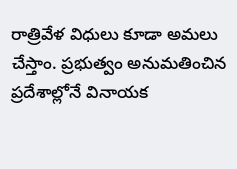రాత్రివేళ విధులు కూడా అమలు చేస్తాం. ప్రభుత్వం అనుమతించిన ప్రదేశాల్లోనే వినాయక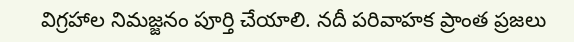విగ్రహాల నిమజ్జనం పూర్తి చేయాలి. నదీ పరివాహక ప్రాంత ప్రజలు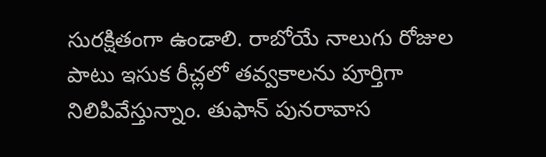సురక్షితంగా ఉండాలి. రాబోయే నాలుగు రోజుల పాటు ఇసుక రీచ్లలో తవ్వకాలను పూర్తిగా నిలిపివేస్తున్నాం. తుఫాన్ పునరావాస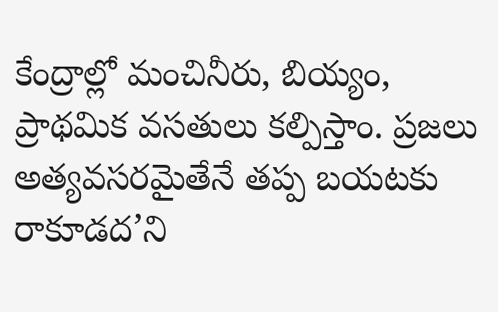కేంద్రాల్లో మంచినీరు, బియ్యం, ప్రాథమిక వసతులు కల్పిస్తాం. ప్రజలు అత్యవసరమైతేనే తప్ప బయటకు రాకూడద’ని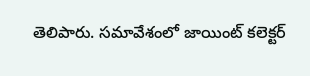తెలిపారు. సమావేశంలో జాయింట్ కలెక్టర్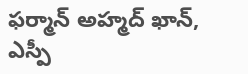ఫర్మాన్ అహ్మద్ ఖాన్, ఎస్పీ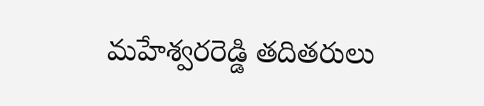మహేశ్వరరెడ్డి తదితరులు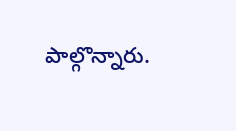పాల్గొన్నారు.